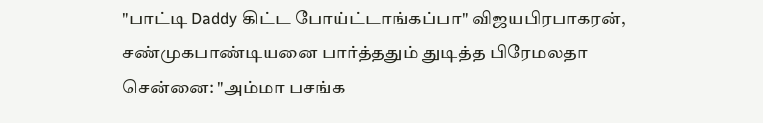"பாட்டி Daddy கிட்ட போய்ட்டாங்கப்பா" விஜயபிரபாகரன், சண்முகபாண்டியனை பார்த்ததும் துடித்த பிரேமலதா
சென்னை: "அம்மா பசங்க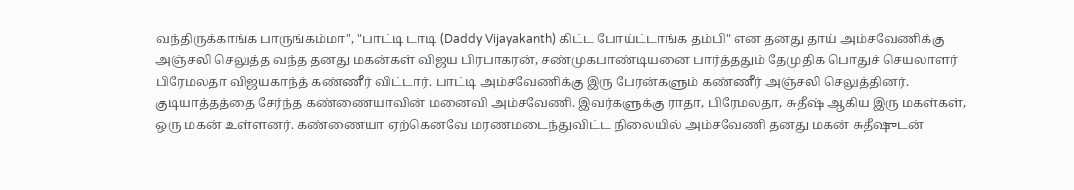வந்திருக்காங்க பாருங்கம்மா", "பாட்டி டாடி (Daddy Vijayakanth) கிட்ட போய்ட்டாங்க தம்பி" என தனது தாய் அம்சவேணிக்கு அஞ்சலி செலுத்த வந்த தனது மகன்கள் விஜய பிரபாகரன், சண்முகபாண்டியனை பார்த்ததும் தேமுதிக பொதுச் செயலாளர் பிரேமலதா விஜயகாந்த் கண்ணீர் விட்டார். பாட்டி அம்சவேணிக்கு இரு பேரன்களும் கண்ணீர் அஞ்சலி செலுத்தினர்.
குடியாத்தத்தை சேர்ந்த கண்ணையாவின் மனைவி அம்சவேணி. இவர்களுக்கு ராதா, பிரேமலதா, சுதீஷ் ஆகிய இரு மகள்கள், ஒரு மகன் உள்ளனர். கண்ணையா ஏற்கெனவே மரணமடைந்துவிட்ட நிலையில் அம்சவேணி தனது மகன் சுதீஷுடன்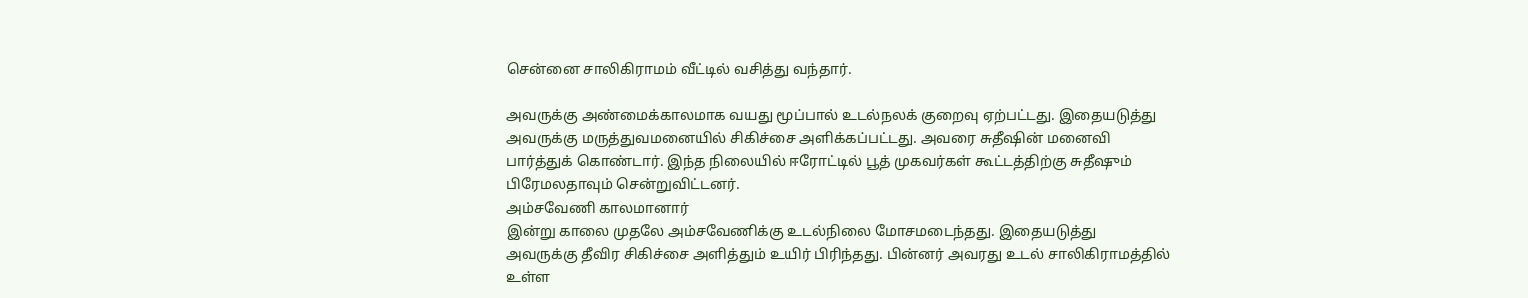சென்னை சாலிகிராமம் வீட்டில் வசித்து வந்தார்.

அவருக்கு அண்மைக்காலமாக வயது மூப்பால் உடல்நலக் குறைவு ஏற்பட்டது. இதையடுத்து அவருக்கு மருத்துவமனையில் சிகிச்சை அளிக்கப்பட்டது. அவரை சுதீஷின் மனைவி பார்த்துக் கொண்டார். இந்த நிலையில் ஈரோட்டில் பூத் முகவர்கள் கூட்டத்திற்கு சுதீஷும் பிரேமலதாவும் சென்றுவிட்டனர்.
அம்சவேணி காலமானார்
இன்று காலை முதலே அம்சவேணிக்கு உடல்நிலை மோசமடைந்தது. இதையடுத்து அவருக்கு தீவிர சிகிச்சை அளித்தும் உயிர் பிரிந்தது. பின்னர் அவரது உடல் சாலிகிராமத்தில் உள்ள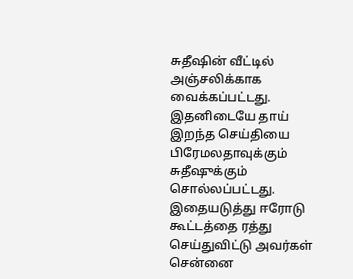சுதீஷின் வீட்டில் அஞ்சலிக்காக வைக்கப்பட்டது.
இதனிடையே தாய் இறந்த செய்தியை பிரேமலதாவுக்கும் சுதீஷுக்கும் சொல்லப்பட்டது. இதையடுத்து ஈரோடு கூட்டத்தை ரத்து செய்துவிட்டு அவர்கள் சென்னை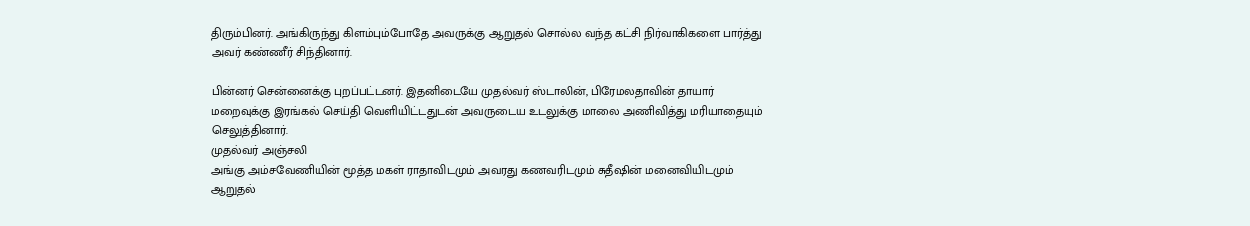திரும்பினர். அங்கிருந்து கிளம்பும்போதே அவருக்கு ஆறுதல் சொல்ல வந்த கட்சி நிர்வாகிகளை பார்த்து அவர் கண்ணீர் சிந்தினார்.

பின்னர் சென்னைக்கு புறப்பட்டனர். இதனிடையே முதல்வர் ஸ்டாலின், பிரேமலதாவின் தாயார் மறைவுக்கு இரங்கல் செய்தி வெளியிட்டதுடன் அவருடைய உடலுக்கு மாலை அணிவித்து மரியாதையும் செலுத்தினார்.
முதல்வர் அஞ்சலி
அங்கு அம்சவேணியின் மூத்த மகள் ராதாவிடமும் அவரது கணவரிடமும் சுதீஷின் மனைவியிடமும் ஆறுதல்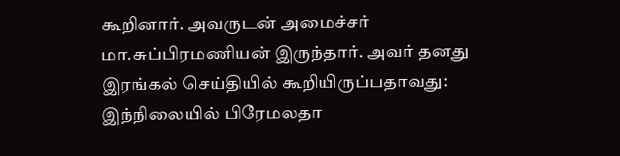கூறினார். அவருடன் அமைச்சர் மா.சுப்பிரமணியன் இருந்தார். அவர் தனது இரங்கல் செய்தியில் கூறியிருப்பதாவது: இந்நிலையில் பிரேமலதா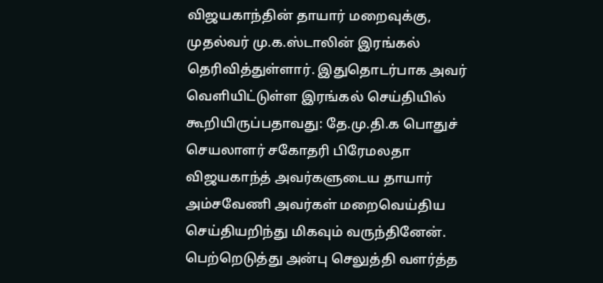விஜயகாந்தின் தாயார் மறைவுக்கு, முதல்வர் மு.க.ஸ்டாலின் இரங்கல் தெரிவித்துள்ளார். இதுதொடர்பாக அவர் வெளியிட்டுள்ள இரங்கல் செய்தியில் கூறியிருப்பதாவது: தே.மு.தி.க பொதுச் செயலாளர் சகோதரி பிரேமலதா விஜயகாந்த் அவர்களுடைய தாயார் அம்சவேணி அவர்கள் மறைவெய்திய செய்தியறிந்து மிகவும் வருந்தினேன்.
பெற்றெடுத்து அன்பு செலுத்தி வளர்த்த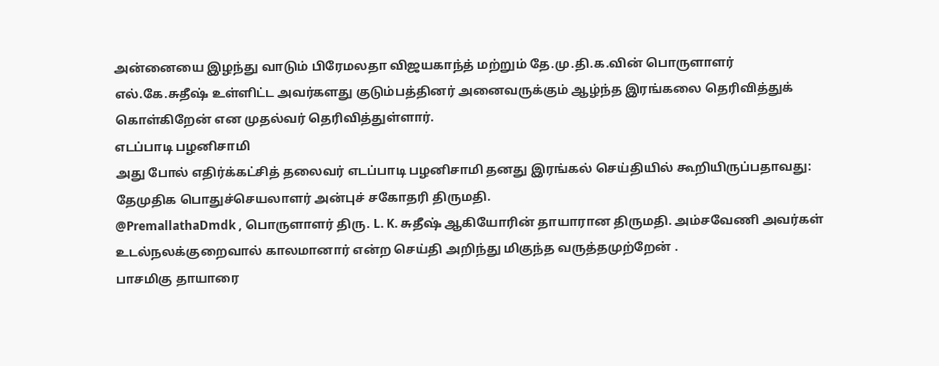அன்னையை இழந்து வாடும் பிரேமலதா விஜயகாந்த் மற்றும் தே.மு.தி.க.வின் பொருளாளர் எல்.கே.சுதீஷ் உள்ளிட்ட அவர்களது குடும்பத்தினர் அனைவருக்கும் ஆழ்ந்த இரங்கலை தெரிவித்துக் கொள்கிறேன் என முதல்வர் தெரிவித்துள்ளார்.
எடப்பாடி பழனிசாமி
அது போல் எதிர்க்கட்சித் தலைவர் எடப்பாடி பழனிசாமி தனது இரங்கல் செய்தியில் கூறியிருப்பதாவது: தேமுதிக பொதுச்செயலாளர் அன்புச் சகோதரி திருமதி.
@PremallathaDmdk , பொருளாளர் திரு. L. K. சுதீஷ் ஆகியோரின் தாயாரான திருமதி. அம்சவேணி அவர்கள் உடல்நலக்குறைவால் காலமானார் என்ற செய்தி அறிந்து மிகுந்த வருத்தமுற்றேன் .
பாசமிகு தாயாரை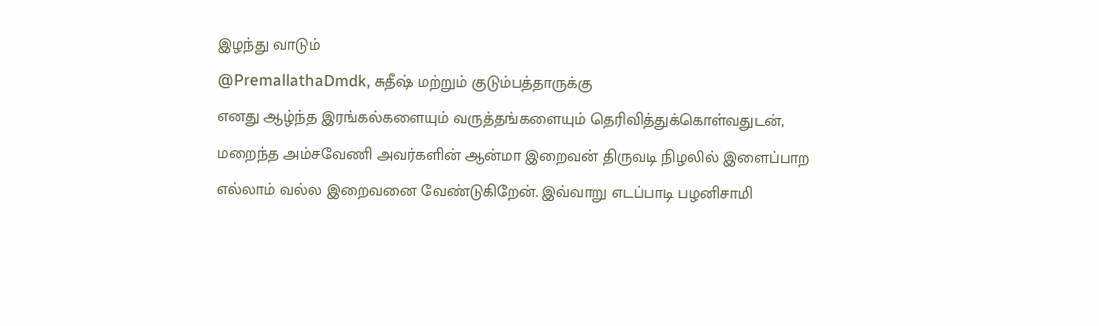இழந்து வாடும்
@PremallathaDmdk, சுதீஷ் மற்றும் குடும்பத்தாருக்கு
எனது ஆழ்ந்த இரங்கல்களையும் வருத்தங்களையும் தெரிவித்துக்கொள்வதுடன்,
மறைந்த அம்சவேணி அவர்களின் ஆன்மா இறைவன் திருவடி நிழலில் இளைப்பாற எல்லாம் வல்ல இறைவனை வேண்டுகிறேன். இவ்வாறு எடப்பாடி பழனிசாமி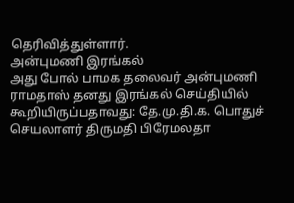தெரிவித்துள்ளார்.
அன்புமணி இரங்கல்
அது போல் பாமக தலைவர் அன்புமணி ராமதாஸ் தனது இரங்கல் செய்தியில் கூறியிருப்பதாவது: தே.மு.தி.க. பொதுச் செயலாளர் திருமதி பிரேமலதா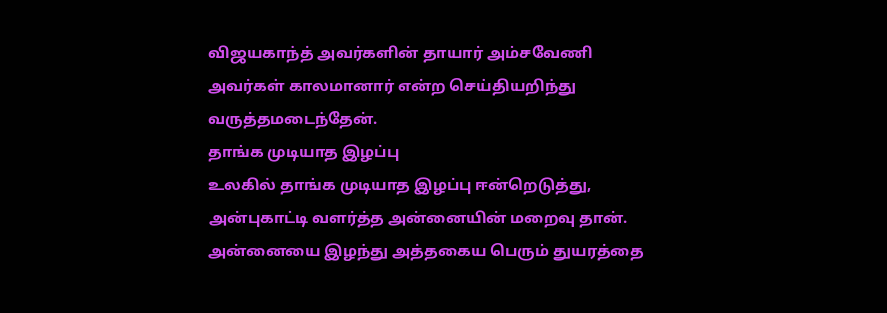விஜயகாந்த் அவர்களின் தாயார் அம்சவேணி அவர்கள் காலமானார் என்ற செய்தியறிந்து வருத்தமடைந்தேன்.
தாங்க முடியாத இழப்பு
உலகில் தாங்க முடியாத இழப்பு ஈன்றெடுத்து, அன்புகாட்டி வளர்த்த அன்னையின் மறைவு தான். அன்னையை இழந்து அத்தகைய பெரும் துயரத்தை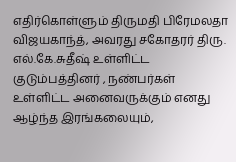எதிர்கொள்ளும் திருமதி பிரேமலதா விஜயகாந்த், அவரது சகோதரர் திரு. எல்.கே.சுதீஷ் உள்ளிட்ட குடும்பத்தினர் , நண்பர்கள் உள்ளிட்ட அனைவருக்கும் எனது ஆழ்ந்த இரங்கலையும்,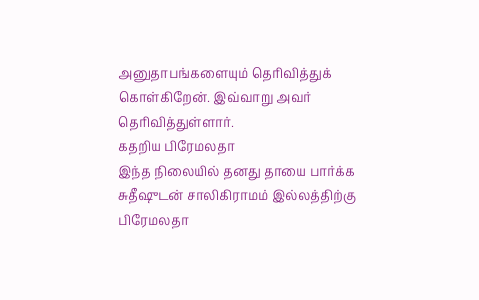அனுதாபங்களையும் தெரிவித்துக் கொள்கிறேன். இவ்வாறு அவர் தெரிவித்துள்ளார்.
கதறிய பிரேமலதா
இந்த நிலையில் தனது தாயை பார்க்க சுதீஷுடன் சாலிகிராமம் இல்லத்திற்கு பிரேமலதா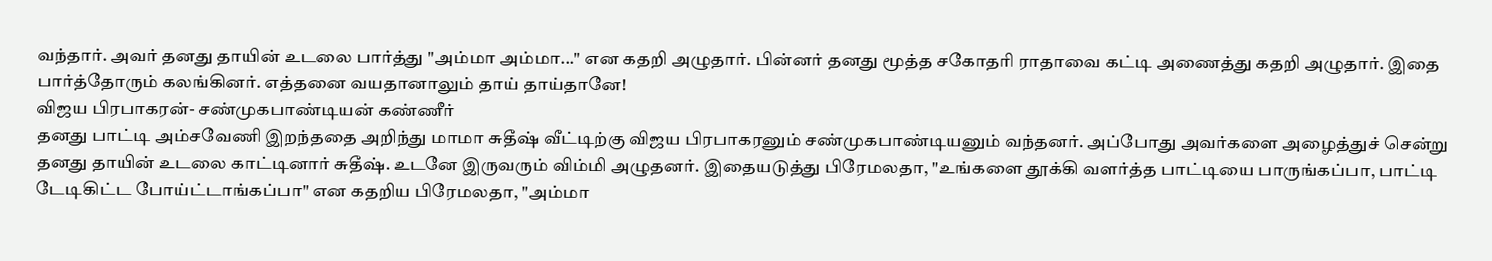வந்தார். அவர் தனது தாயின் உடலை பார்த்து "அம்மா அம்மா..." என கதறி அழுதார். பின்னர் தனது மூத்த சகோதரி ராதாவை கட்டி அணைத்து கதறி அழுதார். இதை பார்த்தோரும் கலங்கினர். எத்தனை வயதானாலும் தாய் தாய்தானே!
விஜய பிரபாகரன்- சண்முகபாண்டியன் கண்ணீர்
தனது பாட்டி அம்சவேணி இறந்ததை அறிந்து மாமா சுதீஷ் வீட்டிற்கு விஜய பிரபாகரனும் சண்முகபாண்டியனும் வந்தனர். அப்போது அவர்களை அழைத்துச் சென்று தனது தாயின் உடலை காட்டினார் சுதீஷ். உடனே இருவரும் விம்மி அழுதனர். இதையடுத்து பிரேமலதா, "உங்களை தூக்கி வளர்த்த பாட்டியை பாருங்கப்பா, பாட்டி டேடிகிட்ட போய்ட்டாங்கப்பா" என கதறிய பிரேமலதா, "அம்மா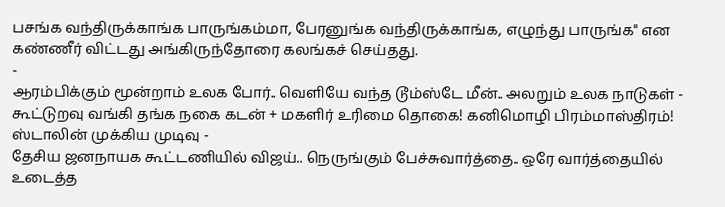பசங்க வந்திருக்காங்க பாருங்கம்மா, பேரனுங்க வந்திருக்காங்க, எழுந்து பாருங்க" என கண்ணீர் விட்டது அங்கிருந்தோரை கலங்கச் செய்தது.
-
ஆரம்பிக்கும் மூன்றாம் உலக போர்.. வெளியே வந்த டூம்ஸ்டே மீன்.. அலறும் உலக நாடுகள் -
கூட்டுறவு வங்கி தங்க நகை கடன் + மகளிர் உரிமை தொகை! கனிமொழி பிரம்மாஸ்திரம்! ஸ்டாலின் முக்கிய முடிவு -
தேசிய ஜனநாயக கூட்டணியில் விஜய்.. நெருங்கும் பேச்சுவார்த்தை.. ஒரே வார்த்தையில் உடைத்த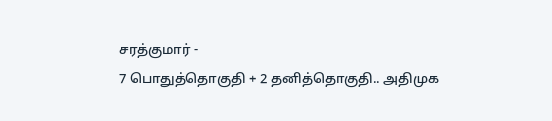சரத்குமார் -
7 பொதுத்தொகுதி + 2 தனித்தொகுதி.. அதிமுக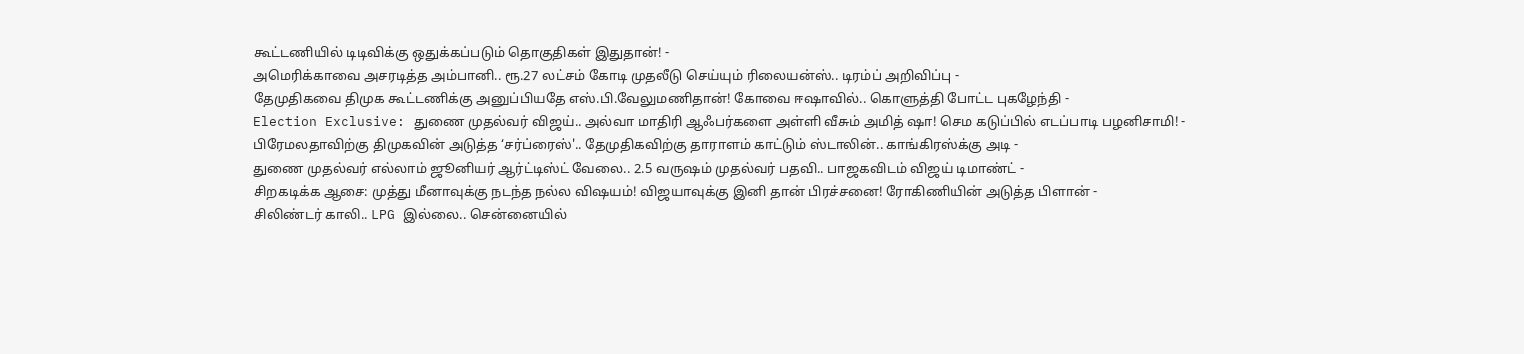கூட்டணியில் டிடிவிக்கு ஒதுக்கப்படும் தொகுதிகள் இதுதான்! -
அமெரிக்காவை அசரடித்த அம்பானி.. ரூ.27 லட்சம் கோடி முதலீடு செய்யும் ரிலையன்ஸ்.. டிரம்ப் அறிவிப்பு -
தேமுதிகவை திமுக கூட்டணிக்கு அனுப்பியதே எஸ்.பி.வேலுமணிதான்! கோவை ஈஷாவில்.. கொளுத்தி போட்ட புகழேந்தி -
Election Exclusive: துணை முதல்வர் விஜய்.. அல்வா மாதிரி ஆஃபர்களை அள்ளி வீசும் அமித் ஷா! செம கடுப்பில் எடப்பாடி பழனிசாமி! -
பிரேமலதாவிற்கு திமுகவின் அடுத்த ‘சர்ப்ரைஸ்'.. தேமுதிகவிற்கு தாராளம் காட்டும் ஸ்டாலின்.. காங்கிரஸ்க்கு அடி -
துணை முதல்வர் எல்லாம் ஜூனியர் ஆர்ட்டிஸ்ட் வேலை.. 2.5 வருஷம் முதல்வர் பதவி.. பாஜகவிடம் விஜய் டிமாண்ட் -
சிறகடிக்க ஆசை: முத்து மீனாவுக்கு நடந்த நல்ல விஷயம்! விஜயாவுக்கு இனி தான் பிரச்சனை! ரோகிணியின் அடுத்த பிளான் -
சிலிண்டர் காலி.. LPG இல்லை.. சென்னையில்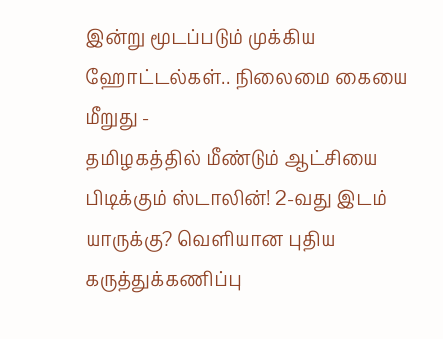இன்று மூடப்படும் முக்கிய ஹோட்டல்கள்.. நிலைமை கையை மீறுது -
தமிழகத்தில் மீண்டும் ஆட்சியை பிடிக்கும் ஸ்டாலின்! 2-வது இடம் யாருக்கு? வெளியான புதிய கருத்துக்கணிப்பு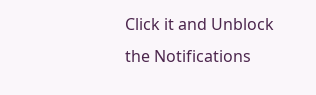Click it and Unblock the Notifications